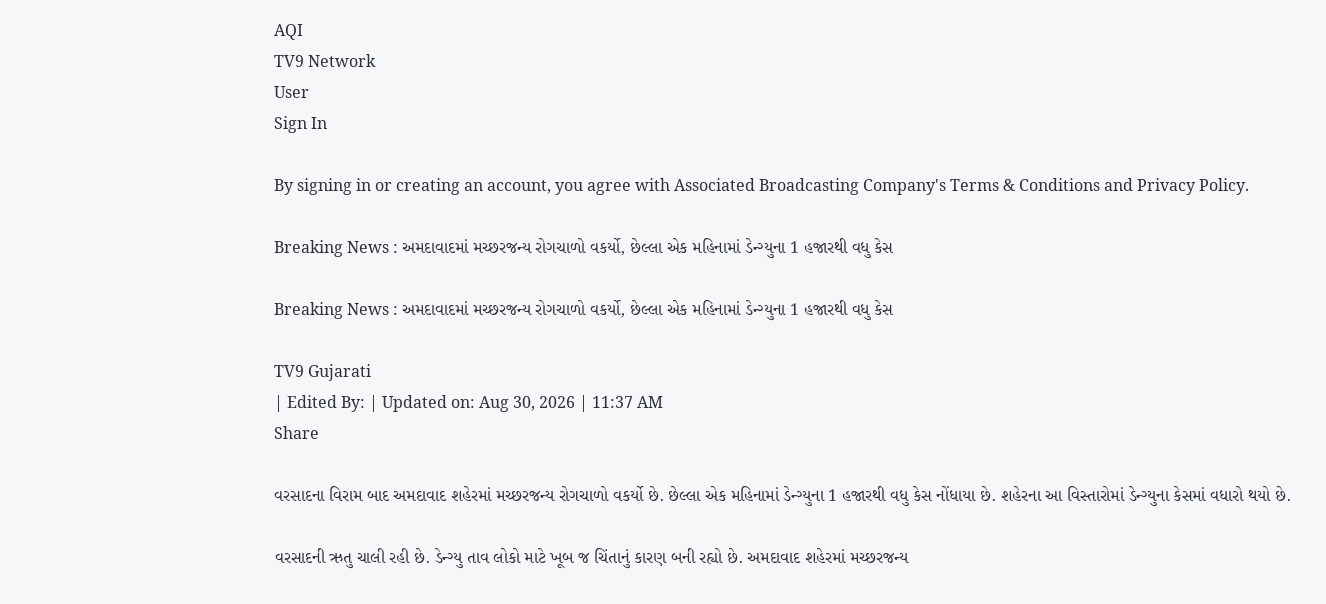AQI
TV9 Network
User
Sign In

By signing in or creating an account, you agree with Associated Broadcasting Company's Terms & Conditions and Privacy Policy.

Breaking News : અમદાવાદમાં મચ્છરજન્ય રોગચાળો વકર્યો, છેલ્લા એક મહિનામાં ડેન્ગ્યુના 1 હજારથી વધુ કેસ

Breaking News : અમદાવાદમાં મચ્છરજન્ય રોગચાળો વકર્યો, છેલ્લા એક મહિનામાં ડેન્ગ્યુના 1 હજારથી વધુ કેસ

TV9 Gujarati
| Edited By: | Updated on: Aug 30, 2026 | 11:37 AM
Share

વરસાદના વિરામ બાદ અમદાવાદ શહેરમાં મચ્છરજન્ય રોગચાળો વકર્યો છે. છેલ્લા એક મહિનામાં ડેન્ગ્યુના 1 હજારથી વધુ કેસ નોંધાયા છે. શહેરના આ વિસ્તારોમાં ડેન્ગ્યુના કેસમાં વધારો થયો છે.

વરસાદની ઋતુ ચાલી રહી છે. ડેન્ગ્યુ તાવ લોકો માટે ખૂબ જ ચિંતાનું કારણ બની રહ્યો છે. અમદાવાદ શહેરમાં મચ્છરજન્ય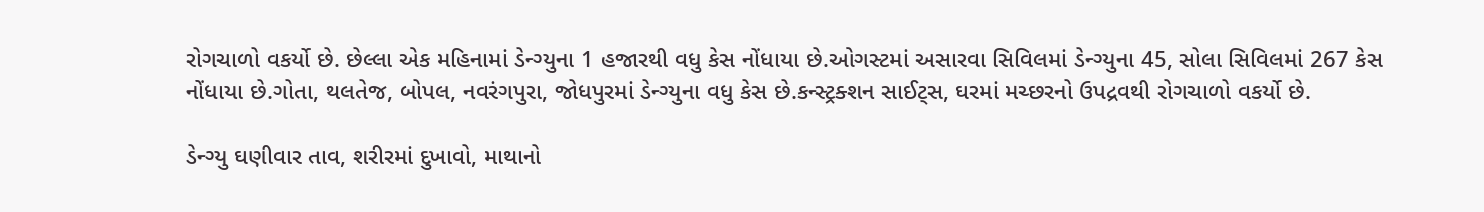રોગચાળો વકર્યો છે. છેલ્લા એક મહિનામાં ડેન્ગ્યુના 1 હજારથી વધુ કેસ નોંધાયા છે.ઓગસ્ટમાં અસારવા સિવિલમાં ડેન્ગ્યુના 45, સોલા સિવિલમાં 267 કેસ નોંધાયા છે.ગોતા, થલતેજ, બોપલ, નવરંગપુરા, જોધપુરમાં ડેન્ગ્યુના વધુ કેસ છે.કન્સ્ટ્રક્શન સાઈટ્સ, ઘરમાં મચ્છરનો ઉપદ્રવથી રોગચાળો વકર્યો છે.

ડેન્ગ્યુ ઘણીવાર તાવ, શરીરમાં દુખાવો, માથાનો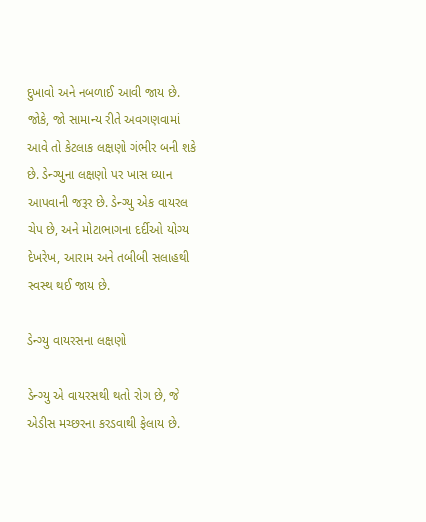દુખાવો અને નબળાઈ આવી જાય છે. જોકે, જો સામાન્ય રીતે અવગણવામાં આવે તો કેટલાક લક્ષણો ગંભીર બની શકે છે. ડેન્ગ્યુના લક્ષણો પર ખાસ ધ્યાન આપવાની જરૂર છે. ડેન્ગ્યુ એક વાયરલ ચેપ છે, અને મોટાભાગના દર્દીઓ યોગ્ય દેખરેખ, આરામ અને તબીબી સલાહથી સ્વસ્થ થઈ જાય છે.

ડેન્ગ્યુ વાયરસના લક્ષણો

ડેન્ગ્યુ એ વાયરસથી થતો રોગ છે, જે એડીસ મચ્છરના કરડવાથી ફેલાય છે.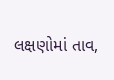લક્ષણોમાં તાવ,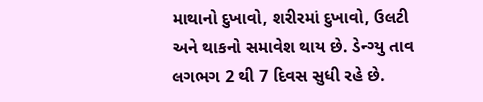માથાનો દુખાવો, શરીરમાં દુખાવો, ઉલટી અને થાકનો સમાવેશ થાય છે. ડેન્ગ્યુ તાવ લગભગ 2 થી 7 દિવસ સુધી રહે છે.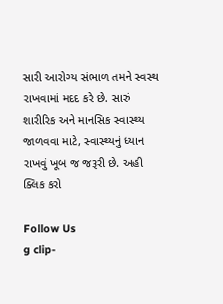સારી આરોગ્ય સંભાળ તમને સ્વસ્થ રાખવામાં મદદ કરે છે. સારું શારીરિક અને માનસિક સ્વાસ્થ્ય જાળવવા માટે, સ્વાસ્થ્યનું ધ્યાન રાખવું ખૂબ જ જરૂરી છે. અહી ક્લિક કરો

Follow Us
g clip-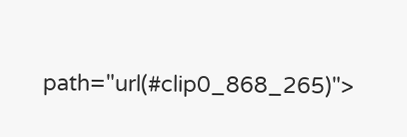path="url(#clip0_868_265)">